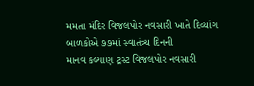મમતા મંદિર વિજલપોર નવસારી ખાતે દિવ્યાંગ બાળકોએ ૭૭માં સ્વાતંત્ર્ય દિનની
માનવ કલ્યાણ ટ્રસ્ટ વિજલપોર નવસારી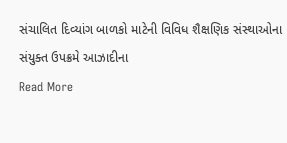સંચાલિત દિવ્યાંગ બાળકો માટેની વિવિધ શૈક્ષણિક સંસ્થાઓના સંયુક્ત ઉપક્રમે આઝાદીના
Read More